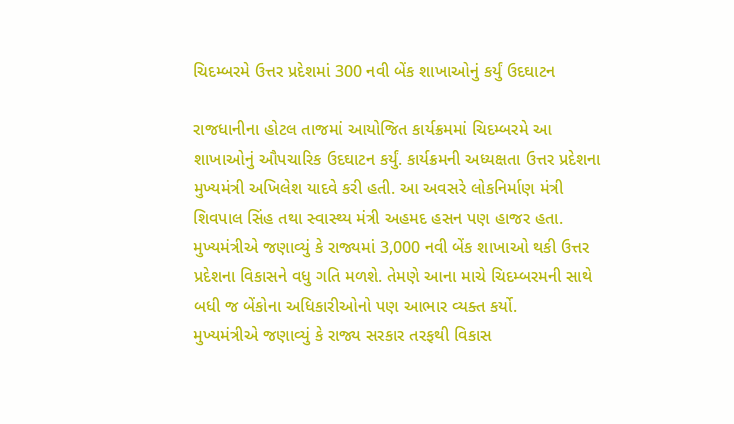ચિદમ્બરમે ઉત્તર પ્રદેશમાં 300 નવી બેંક શાખાઓનું કર્યું ઉદઘાટન

રાજધાનીના હોટલ તાજમાં આયોજિત કાર્યક્રમમાં ચિદમ્બરમે આ શાખાઓનું ઔપચારિક ઉદઘાટન કર્યું. કાર્યક્રમની અધ્યક્ષતા ઉત્તર પ્રદેશના મુખ્યમંત્રી અખિલેશ યાદવે કરી હતી. આ અવસરે લોકનિર્માણ મંત્રી શિવપાલ સિંહ તથા સ્વાસ્થ્ય મંત્રી અહમદ હસન પણ હાજર હતા.
મુખ્યમંત્રીએ જણાવ્યું કે રાજ્યમાં 3,000 નવી બેંક શાખાઓ થકી ઉત્તર પ્રદેશના વિકાસને વધુ ગતિ મળશે. તેમણે આના માચે ચિદમ્બરમની સાથે બધી જ બેંકોના અધિકારીઓનો પણ આભાર વ્યક્ત કર્યો.
મુખ્યમંત્રીએ જણાવ્યું કે રાજ્ય સરકાર તરફથી વિકાસ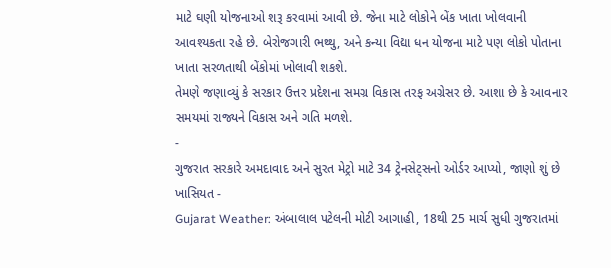માટે ઘણી યોજનાઓ શરૂ કરવામાં આવી છે. જેના માટે લોકોને બેંક ખાતા ખોલવાની આવશ્યકતા રહે છે. બેરોજગારી ભથ્થુ, અને કન્યા વિદ્યા ધન યોજના માટે પણ લોકો પોતાના ખાતા સરળતાથી બેંકોમાં ખોલાવી શકશે.
તેમણે જણાવ્યું કે સરકાર ઉત્તર પ્રદેશના સમગ્ર વિકાસ તરફ અગ્રેસર છે. આશા છે કે આવનાર સમયમાં રાજ્યને વિકાસ અને ગતિ મળશે.
-
ગુજરાત સરકારે અમદાવાદ અને સુરત મેટ્રો માટે 34 ટ્રેનસેટ્સનો ઓર્ડર આપ્યો, જાણો શું છે ખાસિયત -
Gujarat Weather: અંબાલાલ પટેલની મોટી આગાહી, 18થી 25 માર્ચ સુધી ગુજરાતમાં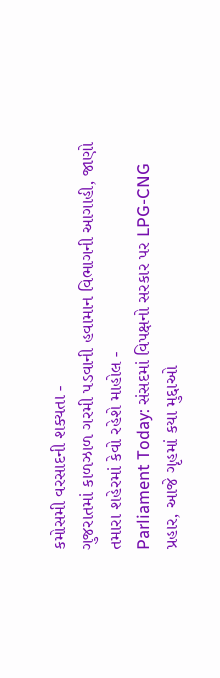કમોસમી વરસાદની શક્યતા -
ગુજરાતમાં કાળઝાળ ગરમી પડવાની હવામાન વિભાગની આગાહી, જાણો તમારા શહેરમાં કેવો રહેશે માહોલ -
Parliament Today: સંસદમાં વિપક્ષનો સરકાર પર LPG-CNG પ્રહાર, આજે ગૃહમાં કયા મુદ્દાઓ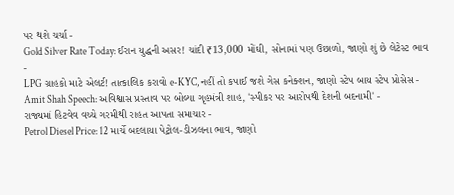પર થશે ચર્ચા -
Gold Silver Rate Today: ઈરાન યુદ્ધની અસર! ચાંદી ₹13,000 મોંઘી, સોનામાં પણ ઉછાળો, જાણો શું છે લેટેસ્ટ ભાવ -
LPG ગ્રાહકો માટે એલર્ટ! તાત્કાલિક કરાવો e-KYC, નહીં તો કપાઈ જશે ગેસ કનેક્શન, જાણો સ્ટેપ બાય સ્ટેપ પ્રોસેસ -
Amit Shah Speech: અવિશ્વાસ પ્રસ્તાવ પર બોલ્યા ગૃહમંત્રી શાહ, 'સ્પીકર પર આરોપથી દેશની બદનામી' -
રાજ્યમાં હિટવેવ વચ્ચે ગરમીથી રાહત આપતા સમાચાર -
Petrol Diesel Price: 12 માર્ચે બદલાયા પેટ્રોલ-ડીઝલના ભાવ, જાણો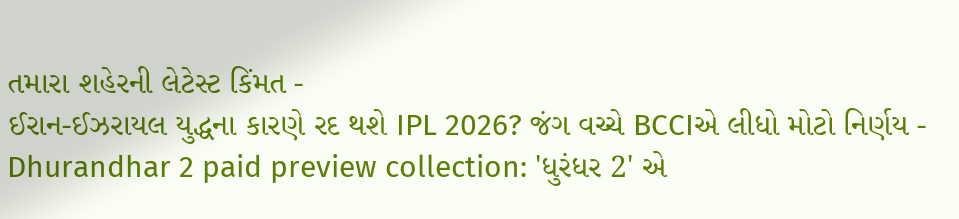તમારા શહેરની લેટેસ્ટ કિંમત -
ઈરાન-ઈઝરાયલ યુદ્ધના કારણે રદ થશે IPL 2026? જંગ વચ્ચે BCCIએ લીધો મોટો નિર્ણય -
Dhurandhar 2 paid preview collection: 'ધુરંધર 2' એ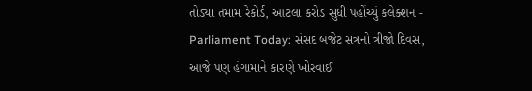તોડ્યા તમામ રેકોર્ડ, આટલા કરોડ સુધી પહોંચ્યું કલેક્શન -
Parliament Today: સંસદ બજેટ સત્રનો ત્રીજો દિવસ, આજે પણ હંગામાને કારણે ખોરવાઈ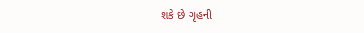શકે છે ગૃહની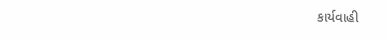કાર્યવાહી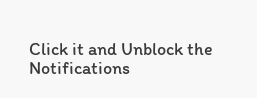Click it and Unblock the Notifications